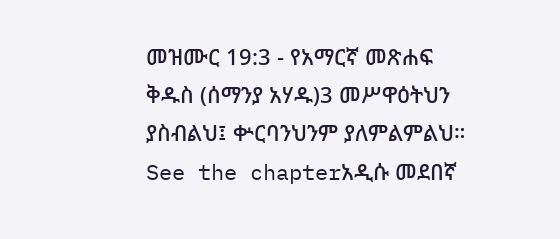መዝሙር 19:3 - የአማርኛ መጽሐፍ ቅዱስ (ሰማንያ አሃዱ)3 መሥዋዕትህን ያስብልህ፤ ቍርባንህንም ያለምልምልህ። See the chapterአዲሱ መደበኛ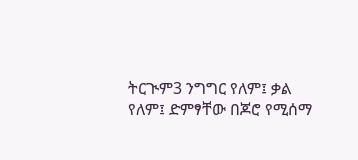ትርጒም3 ንግግር የለም፤ ቃል የለም፤ ድምፃቸው በጆሮ የሚሰማ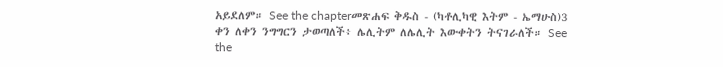አይደለም። See the chapterመጽሐፍ ቅዱስ - (ካቶሊካዊ እትም - ኤማሁስ)3 ቀን ለቀን ንግግርን ታወጣለች፥ ሌሊትም ለሌሊት እውቀትን ትናገራለች። See the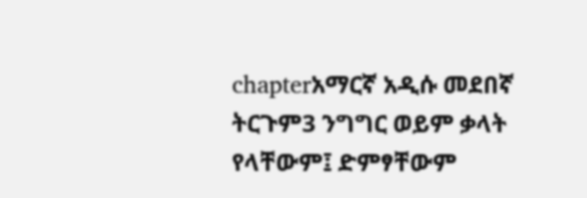chapterአማርኛ አዲሱ መደበኛ ትርጉም3 ንግግር ወይም ቃላት የላቸውም፤ ድምፃቸውም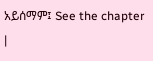አይሰማም፤ See the chapter |